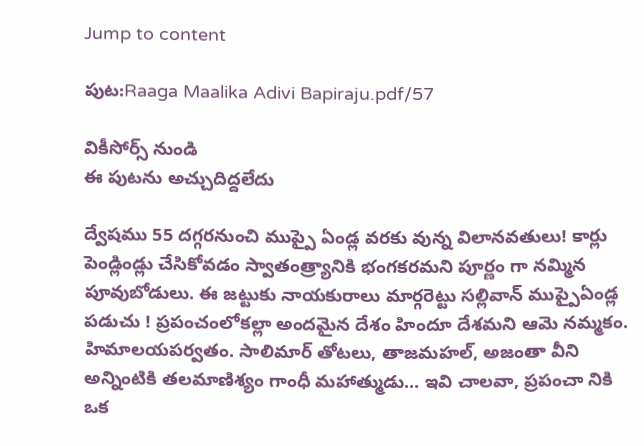Jump to content

పుట:Raaga Maalika Adivi Bapiraju.pdf/57

వికీసోర్స్ నుండి
ఈ పుటను అచ్చుదిద్దలేదు

ద్వేషము 55 దగ్గరనుంచి ముప్పై ఏండ్ల వరకు వున్న విలానవతులు! కార్లు పెండ్లిండ్లు చేసికోవడం స్వాతంత్ర్యానికి భంగకరమని పూర్ణం గా నమ్మిన పూవుబోడులు. ఈ జట్టుకు నాయకురాలు మార్గరెట్టు సల్లివాన్ ముప్పైఏండ్ల పడుచు ! ప్రపంచంలోకల్లా అందమైన దేశం హిందూ దేశమని ఆమె నమ్మకం. హిమాలయపర్వతం. సాలిమార్ తోటలు, తాజమహల్, అజంతా వీని అన్నింటికి తలమాణిశ్యం గాంధీ మహాత్ముడు... ఇవి చాలవా, ప్రపంచా నికి ఒక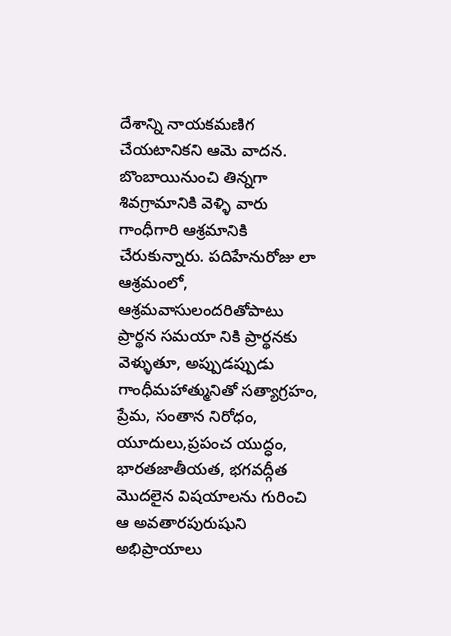దేశాన్ని నాయకమణిగ చేయటానికని ఆమె వాదన. బొంబాయినుంచి తిన్నగా శివగ్రామానికి వెళ్ళి వారు గాంధీగారి ఆశ్రమానికి చేరుకున్నారు. పదిహేనురోజు లా ఆశ్రమంలో, ఆశ్రమవాసులందరితోపాటు ప్రార్థన సమయా నికి ప్రార్థనకు వెళ్ళుతూ, అప్పుడప్పుడు గాంధీమహాత్మునితో సత్యాగ్రహం, ప్రేమ, సంతాన నిరోధం, యూదులు,ప్రపంచ యుద్ధం, భారతజాతీయత, భగవద్గీత మొదలైన విషయాలను గురించి ఆ అవతారపురుషుని అభిప్రాయాలు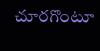చూరగొంటూ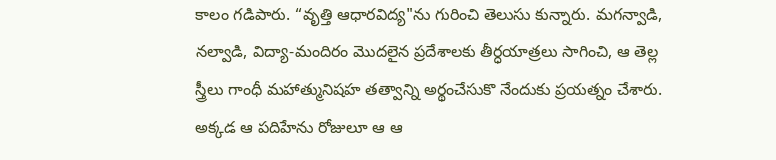కాలం గడిపారు. “వృత్తి ఆధారవిద్య"ను గురించి తెలుసు కున్నారు. మగన్వాడి, నల్వాడి, విద్యా-మందిరం మొదలైన ప్రదేశాలకు తీర్ధయాత్రలు సాగించి, ఆ తెల్ల స్త్రీలు గాంధీ మహాత్మునిషహ తత్వాన్ని అర్థంచేసుకొ నేందుకు ప్రయత్నం చేశారు. అక్కడ ఆ పదిహేను రోజులూ ఆ ఆ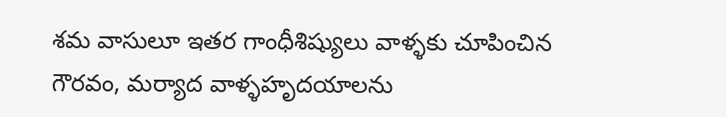శమ వాసులూ ఇతర గాంధీశిష్యులు వాళ్ళకు చూపించిన గౌరవం, మర్యాద వాళ్ళహృదయాలను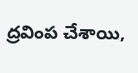ద్రవింప చేశాయి,